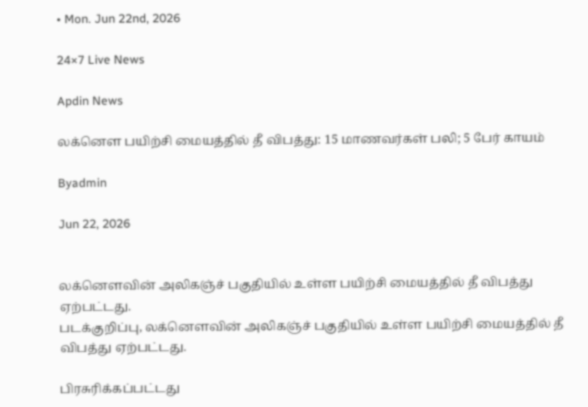• Mon. Jun 22nd, 2026

24×7 Live News

Apdin News

லக்னௌ பயிற்சி மையத்தில் தீ விபத்து: 15 மாணவர்கள் பலி; 5 பேர் காயம்

Byadmin

Jun 22, 2026


லக்னௌவின் அலிகஞ்ச் பகுதியில் உள்ள பயிற்சி மையத்தில் தீ விபத்து ஏற்பட்டது.
படக்குறிப்பு, லக்னௌவின் அலிகஞ்ச் பகுதியில் உள்ள பயிற்சி மையத்தில் தீ விபத்து ஏற்பட்டது.

பிரசுரிக்கப்பட்டது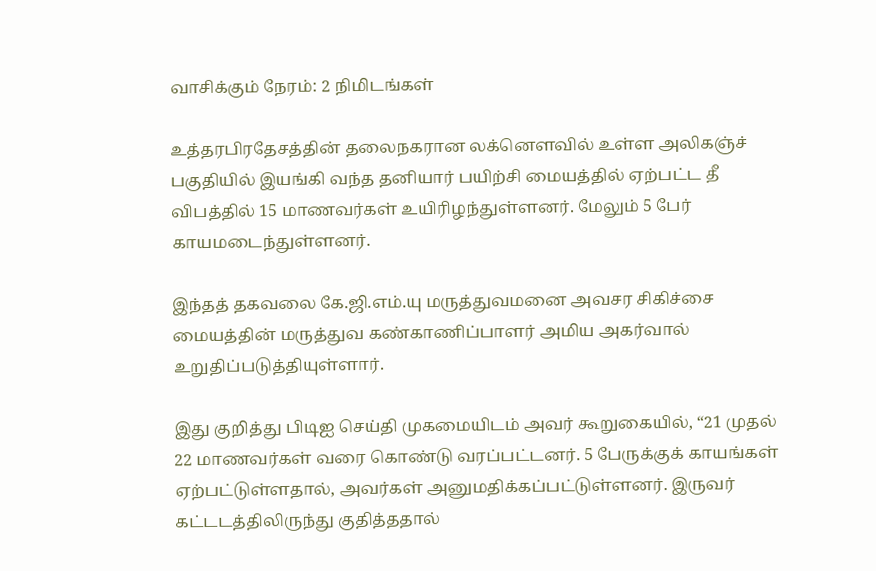வாசிக்கும் நேரம்: 2 நிமிடங்கள்

உத்தரபிரதேசத்தின் தலைநகரான லக்னௌவில் உள்ள அலிகஞ்ச் பகுதியில் இயங்கி வந்த தனியார் பயிற்சி மையத்தில் ஏற்பட்ட தீ விபத்தில் 15 மாணவர்கள் உயிரிழந்துள்ளனர். மேலும் 5 பேர் காயமடைந்துள்ளனர்.

இந்தத் தகவலை கே.ஜி.எம்.யு மருத்துவமனை அவசர சிகிச்சை மையத்தின் மருத்துவ கண்காணிப்பாளர் அமிய அகர்வால் உறுதிப்படுத்தியுள்ளார்.

இது குறித்து பிடிஐ செய்தி முகமையிடம் அவர் கூறுகையில், “21 முதல் 22 மாணவர்கள் வரை கொண்டு வரப்பட்டனர். 5 பேருக்குக் காயங்கள் ஏற்பட்டுள்ளதால், அவர்கள் அனுமதிக்கப்பட்டுள்ளனர். இருவர் கட்டடத்திலிருந்து குதித்ததால்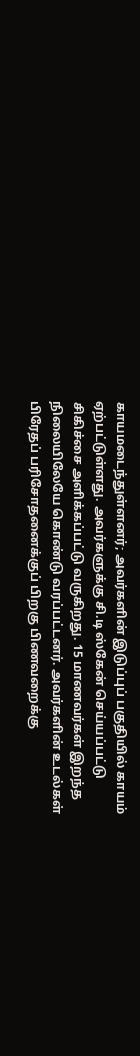காயமடைந்துள்ளனர்; அவர்களின் இடுப்புப் பகுதியில் காயம் ஏற்பட்டுள்ளது. அவர்களுக்கு சி.டி ஸ்கேன் செய்யப்பட்டு சிகிச்சை அளிக்கப்பட்டு வருகிறது. 15 மாணவர்கள் இறந்த நிலையிலேயே கொண்டு வரப்பட்டனர். அவர்களின் உடல்கள் பிரேதப் பரிசோதனைக்குப் பிறகு பிணவறைக்கு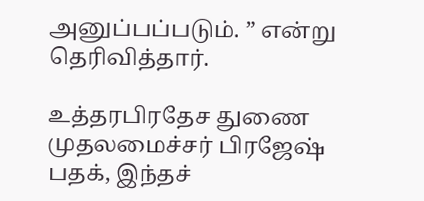அனுப்பப்படும். ” என்று தெரிவித்தார்.

உத்தரபிரதேச துணை முதலமைச்சர் பிரஜேஷ் பதக், இந்தச்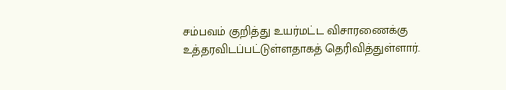சம்பவம் குறித்து உயர்மட்ட விசாரணைக்கு உத்தரவிடப்பட்டுள்ளதாகத் தெரிவித்துள்ளார்.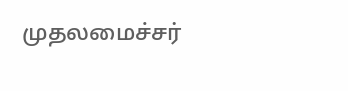முதலமைச்சர்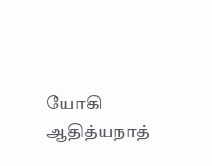யோகி ஆதித்யநாத்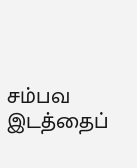சம்பவ இடத்தைப்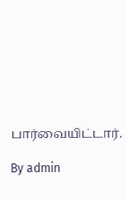பார்வையிட்டார்.

By admin